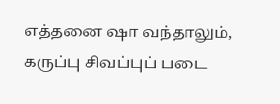எத்தனை ஷா வந்தாலும், கருப்பு சிவப்புப் படை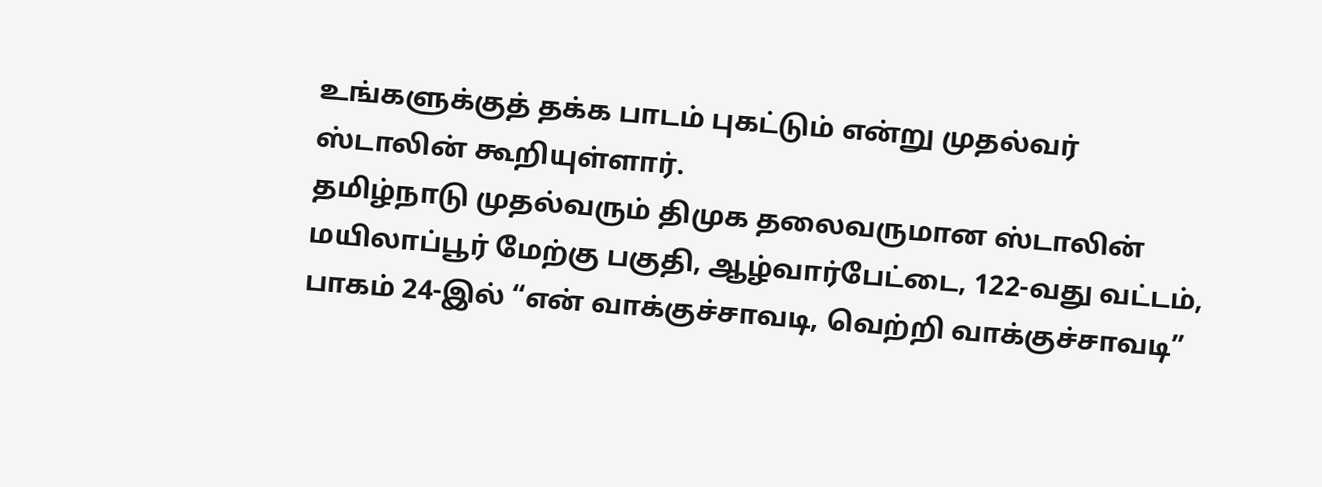உங்களுக்குத் தக்க பாடம் புகட்டும் என்று முதல்வர் ஸ்டாலின் கூறியுள்ளார்.
தமிழ்நாடு முதல்வரும் திமுக தலைவருமான ஸ்டாலின் மயிலாப்பூர் மேற்கு பகுதி, ஆழ்வார்பேட்டை, 122-வது வட்டம், பாகம் 24-இல் “என் வாக்குச்சாவடி, வெற்றி வாக்குச்சாவடி”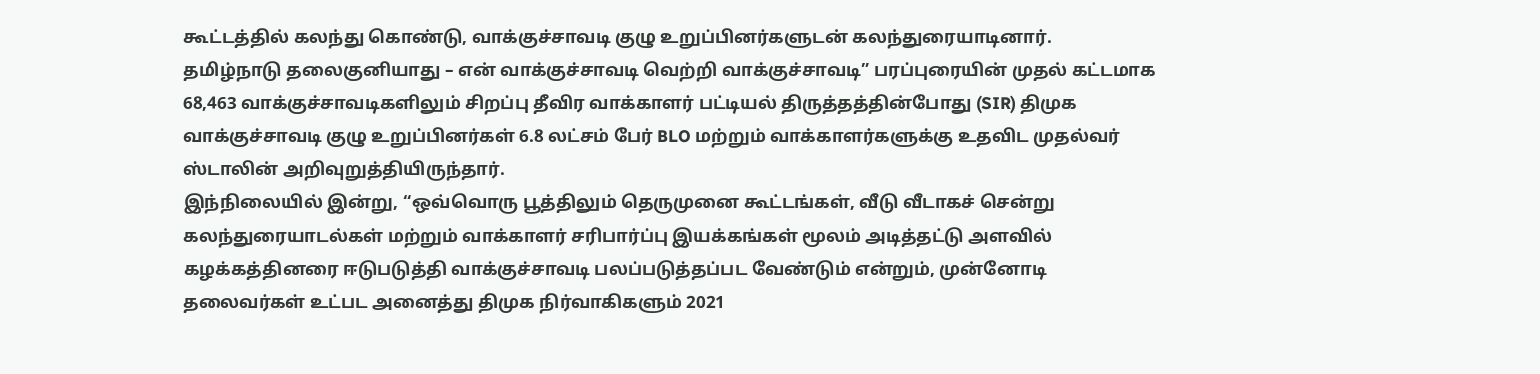கூட்டத்தில் கலந்து கொண்டு, வாக்குச்சாவடி குழு உறுப்பினர்களுடன் கலந்துரையாடினார்.
தமிழ்நாடு தலைகுனியாது – என் வாக்குச்சாவடி வெற்றி வாக்குச்சாவடி” பரப்புரையின் முதல் கட்டமாக 68,463 வாக்குச்சாவடிகளிலும் சிறப்பு தீவிர வாக்காளர் பட்டியல் திருத்தத்தின்போது (SIR) திமுக வாக்குச்சாவடி குழு உறுப்பினர்கள் 6.8 லட்சம் பேர் BLO மற்றும் வாக்காளர்களுக்கு உதவிட முதல்வர் ஸ்டாலின் அறிவுறுத்தியிருந்தார்.
இந்நிலையில் இன்று, “ஒவ்வொரு பூத்திலும் தெருமுனை கூட்டங்கள், வீடு வீடாகச் சென்று கலந்துரையாடல்கள் மற்றும் வாக்காளர் சரிபார்ப்பு இயக்கங்கள் மூலம் அடித்தட்டு அளவில் கழக்கத்தினரை ஈடுபடுத்தி வாக்குச்சாவடி பலப்படுத்தப்பட வேண்டும் என்றும், முன்னோடி தலைவர்கள் உட்பட அனைத்து திமுக நிர்வாகிகளும் 2021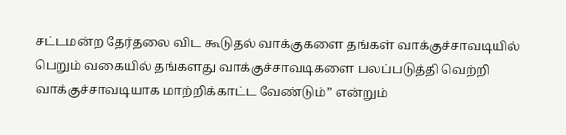சட்டமன்ற தேர்தலை விட கூடுதல் வாக்குகளை தங்கள் வாக்குச்சாவடியில் பெறும் வகையில் தங்களது வாக்குச்சாவடிகளை பலப்படுத்தி வெற்றி வாக்குச்சாவடியாக மாற்றிக்காட்ட வேண்டும்” என்றும்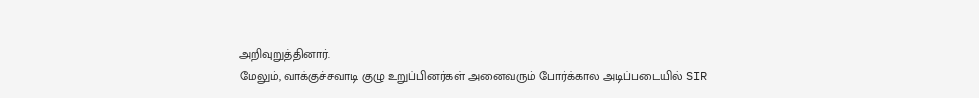அறிவுறுத்தினார்.
மேலும், வாக்குச்சவாடி குழு உறுப்பினர்கள் அனைவரும் போர்க்கால அடிப்படையில் SIR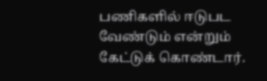பணிகளில் ஈடுபட வேண்டும் என்றும் கேட்டுக் கொண்டார்.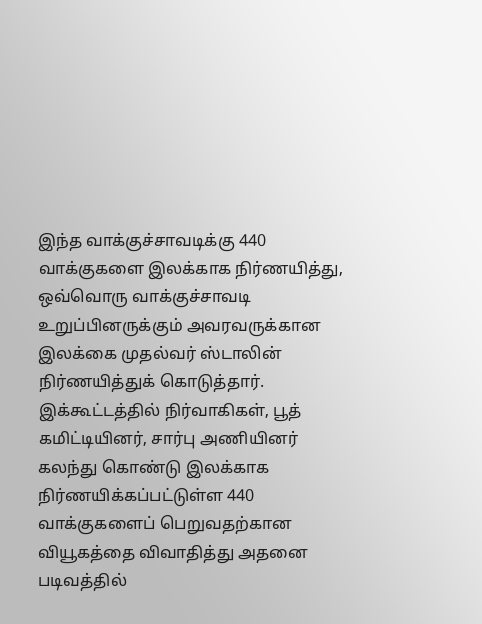இந்த வாக்குச்சாவடிக்கு 440 வாக்குகளை இலக்காக நிர்ணயித்து, ஒவ்வொரு வாக்குச்சாவடி உறுப்பினருக்கும் அவரவருக்கான இலக்கை முதல்வர் ஸ்டாலின் நிர்ணயித்துக் கொடுத்தார்.
இக்கூட்டத்தில் நிர்வாகிகள், பூத் கமிட்டியினர், சார்பு அணியினர் கலந்து கொண்டு இலக்காக நிர்ணயிக்கப்பட்டுள்ள 440 வாக்குகளைப் பெறுவதற்கான வியூகத்தை விவாதித்து அதனை படிவத்தில்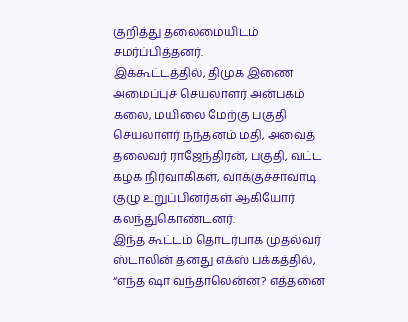குறித்து தலைமையிடம் சமர்ப்பித்தனர்.
இக்கூட்டத்தில், திமுக இணை அமைப்புச் செயலாளர் அன்பகம் கலை, மயிலை மேற்கு பகுதி செயலாளர் நந்தனம் மதி, அவைத் தலைவர் ராஜேந்திரன், பகுதி, வட்ட கழக நிர்வாகிகள், வாக்குச்சாவாடி குழு உறுப்பினர்கள் ஆகியோர் கலந்துகொண்டனர்.
இந்த கூட்டம் தொடர்பாக முதல்வர் ஸ்டாலின் தனது எக்ஸ் பக்கத்தில், “எந்த ஷா வந்தாலென்ன? எத்தனை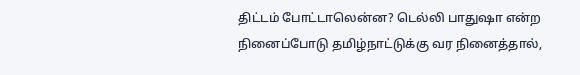திட்டம் போட்டாலென்ன? டெல்லி பாதுஷா என்ற நினைப்போடு தமிழ்நாட்டுக்கு வர நினைத்தால்,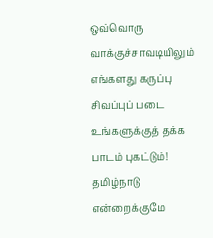ஒவ்வொரு வாக்குச்சாவடியிலும் எங்களது கருப்பு சிவப்புப் படை உங்களுக்குத் தக்க பாடம் புகட்டும்! தமிழ்நாடு என்றைக்குமே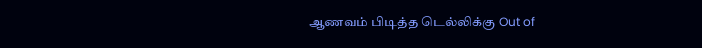ஆணவம் பிடித்த டெல்லிக்கு Out of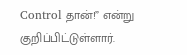Control தான்!” என்று குறிப்பிட்டுள்ளார்.